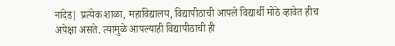नांदेड| प्रत्येक शाळा, महाविद्यालय, विद्यापीठाची आपले विद्यार्थी मोठे व्हावेत हीच अपेक्षा असते. त्यामुळे आपल्याही विद्यापीठाची ही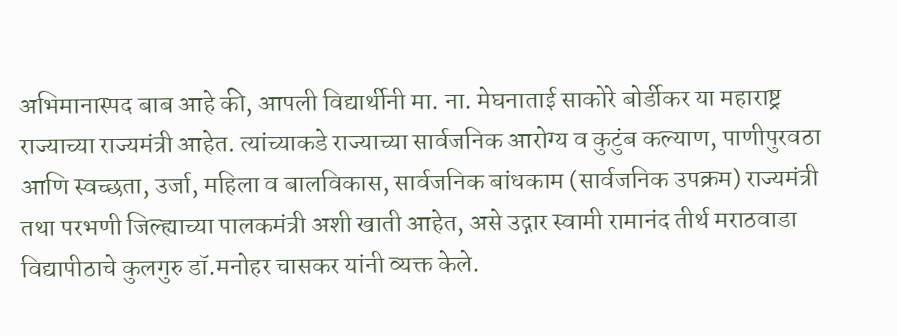अभिमानास्पद बाब आहे की, आपली विद्यार्थीनी मा. ना. मेघनाताई साकोरे बोर्डीकर या महाराष्ट्र राज्याच्या राज्यमंत्री आहेत. त्यांच्याकडे राज्याच्या सार्वजनिक आरोग्य व कुटुंब कल्याण, पाणीपुरवठा आणि स्वच्छता, उर्जा, महिला व बालविकास, सार्वजनिक बांधकाम (सार्वजनिक उपक्रम) राज्यमंत्री तथा परभणी जिल्ह्याच्या पालकमंत्री अशी खाती आहेत, असे उद्गार स्वामी रामानंद तीर्थ मराठवाडा विद्यापीठाचे कुलगुरु डॉ.मनोहर चासकर यांनी व्यक्त केले.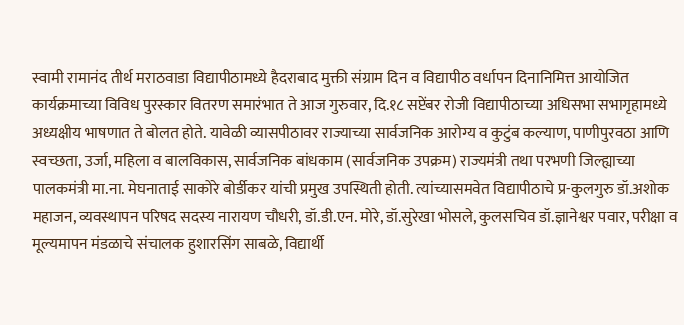स्वामी रामानंद तीर्थ मराठवाडा विद्यापीठामध्ये हैदराबाद मुक्ती संग्राम दिन व विद्यापीठ वर्धापन दिनानिमित्त आयोजित कार्यक्रमाच्या विविध पुरस्कार वितरण समारंभात ते आज गुरुवार, दि.१८ सप्टेंबर रोजी विद्यापीठाच्या अधिसभा सभागृहामध्ये अध्यक्षीय भाषणात ते बोलत होते. यावेळी व्यासपीठावर राज्याच्या सार्वजनिक आरोग्य व कुटुंब कल्याण, पाणीपुरवठा आणि स्वच्छता, उर्जा, महिला व बालविकास, सार्वजनिक बांधकाम (सार्वजनिक उपक्रम) राज्यमंत्री तथा परभणी जिल्ह्याच्या पालकमंत्री मा.ना. मेघनाताई साकोरे बोर्डीकर यांची प्रमुख उपस्थिती होती. त्यांच्यासमवेत विद्यापीठाचे प्र-कुलगुरु डॉ.अशोक महाजन, व्यवस्थापन परिषद सदस्य नारायण चौधरी, डॉ.डी.एन. मोरे, डॉ.सुरेखा भोसले, कुलसचिव डॉ.ज्ञानेश्वर पवार, परीक्षा व मूल्यमापन मंडळाचे संचालक हुशारसिंग साबळे, विद्यार्थी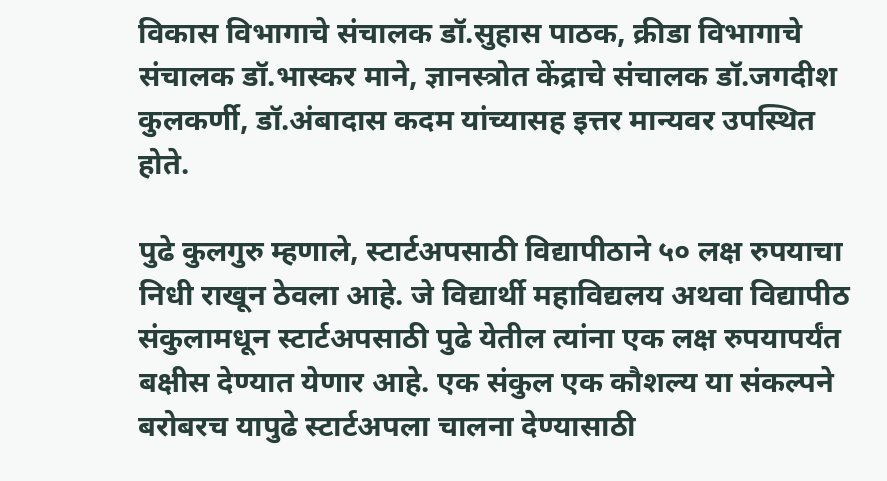विकास विभागाचे संचालक डॉ.सुहास पाठक, क्रीडा विभागाचे संचालक डॉ.भास्कर माने, ज्ञानस्त्रोत केंद्राचे संचालक डॉ.जगदीश कुलकर्णी, डॉ.अंबादास कदम यांच्यासह इत्तर मान्यवर उपस्थित होते.

पुढे कुलगुरु म्हणाले, स्टार्टअपसाठी विद्यापीठाने ५० लक्ष रुपयाचा निधी राखून ठेवला आहे. जे विद्यार्थी महाविद्यलय अथवा विद्यापीठ संकुलामधून स्टार्टअपसाठी पुढे येतील त्यांना एक लक्ष रुपयापर्यंत बक्षीस देण्यात येणार आहे. एक संकुल एक कौशल्य या संकल्पने बरोबरच यापुढे स्टार्टअपला चालना देण्यासाठी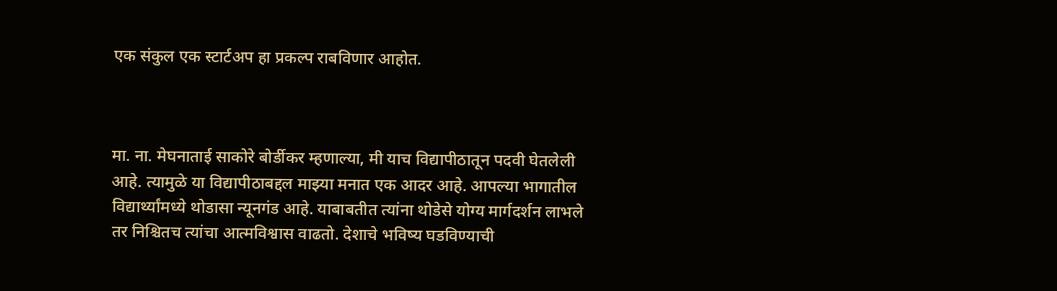एक संकुल एक स्टार्टअप हा प्रकल्प राबविणार आहोत.



मा. ना. मेघनाताई साकोरे बोर्डीकर म्हणाल्या, मी याच विद्यापीठातून पदवी घेतलेली आहे. त्यामुळे या विद्यापीठाबद्दल माझ्या मनात एक आदर आहे. आपल्या भागातील विद्यार्थ्यांमध्ये थोडासा न्यूनगंड आहे. याबाबतीत त्यांना थोडेसे योग्य मार्गदर्शन लाभले तर निश्चितच त्यांचा आत्मविश्वास वाढतो. देशाचे भविष्य घडविण्याची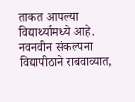ताकत आपल्या विद्यार्थ्यामध्ये आहे. नवनवीन संकल्पना विद्यापीठाने राबवाव्यात,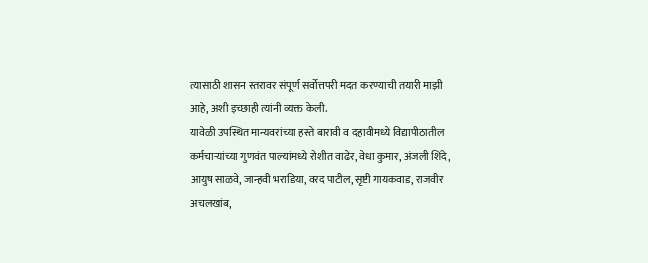त्यासाठी शासन स्तरावर संपूर्ण सर्वोत्तपरी मदत करण्याची तयारी माझी आहे, अशी इच्छाही त्यांनी व्यक्त केली.
यावेळी उपस्थित मान्यवरांच्या हस्ते बारावी व दहावीमध्ये विद्यापीठातील कर्मचाऱ्यांच्या गुणवंत पाल्यांमध्ये रोशीत वाढेर, वेधा कुमार, अंजली शिंदे, आयुष साळवे, जान्हवी भराडिया, वरद पाटील, सृष्टी गायकवाड, राजवीर अचलखांब,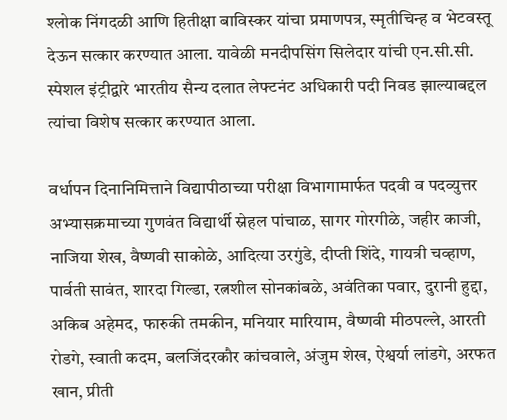श्लोक निंगदळी आणि हितीक्षा बाविस्कर यांचा प्रमाणपत्र, स्मृतीचिन्ह व भेटवस्तू देऊन सत्कार करण्यात आला. यावेळी मनदीपसिंग सिलेदार यांची एन.सी.सी. स्पेशल इंट्रीद्वारे भारतीय सैन्य दलात लेफ्टनंट अधिकारी पदी निवड झाल्याबद्दल त्यांचा विशेष सत्कार करण्यात आला.

वर्धापन दिनानिमित्ताने विद्यापीठाच्या परीक्षा विभागामार्फत पदवी व पदव्युत्तर अभ्यासक्रमाच्या गुणवंत विद्यार्थी स्नेहल पांचाळ, सागर गोरगीळे, जहीर काजी, नाजिया शेख, वैष्णवी साकोळे, आदित्या उरगुंडे, दीप्ती शिंदे, गायत्री चव्हाण, पार्वती सावंत, शारदा गिल्डा, रत्नशील सोनकांबळे, अवंतिका पवार, दुरानी हुद्दा, अकिब अहेमद, फारुकी तमकीन, मनियार मारियाम, वैष्णवी मीठपल्ले, आरती रोडगे, स्वाती कदम, बलजिंदरकौर कांचवाले, अंजुम शेख, ऐश्वर्या लांडगे, अरफत खान, प्रीती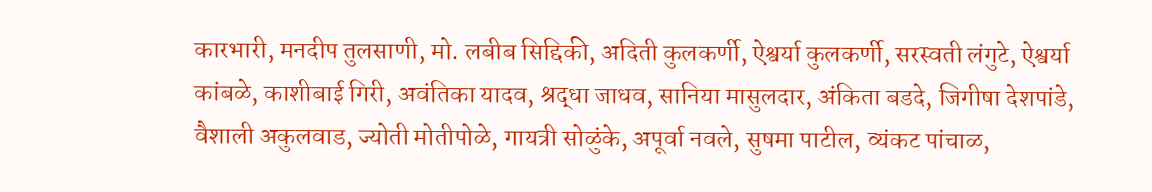कारभारी, मनदीप तुलसाणी, मो. लबीब सिद्दिकी, अदिती कुलकर्णी, ऐश्वर्या कुलकर्णी, सरस्वती लंगुटे, ऐश्वर्या कांबळे, काशीबाई गिरी, अवंतिका यादव, श्रद्धा जाधव, सानिया मासुलदार, अंकिता बडदे, जिगीषा देशपांडे, वैशाली अकुलवाड, ज्योती मोतीपोळे, गायत्री सोळुंके, अपूर्वा नवले, सुषमा पाटील, व्यंकट पांचाळ,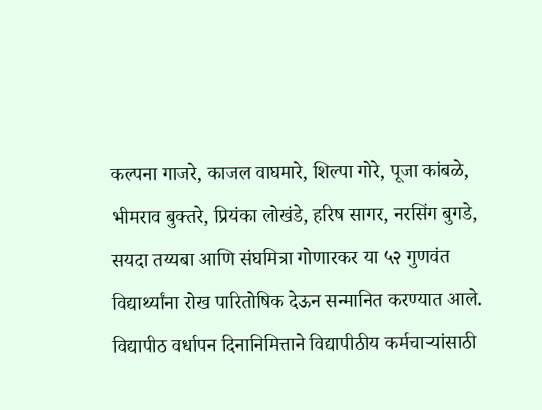कल्पना गाजरे, काजल वाघमारे, शिल्पा गोरे, पूजा कांबळे, भीमराव बुक्तरे, प्रियंका लोखंडे, हरिष सागर, नरसिंग बुगडे, सयदा तय्यबा आणि संघमित्रा गोणारकर या ५२ गुणवंत विद्यार्थ्यांना रोख पारितोषिक देऊन सन्मानित करण्यात आले.
विद्यापीठ वर्धापन दिनानिमित्ताने विद्यापीठीय कर्मचाऱ्यांसाठी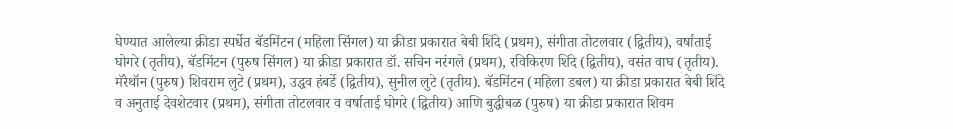घेण्यात आलेल्या क्रीडा स्पर्धेत बॅडमिंटन (महिला सिंगल) या क्रीडा प्रकारात बेबी शिंदे (प्रथम), संगीता तोटलवार (द्वितीय), वर्षाताई घोगरे (तृतीय), बॅडमिंटन (पुरुष सिंगल) या क्रीडा प्रकारात डॉ. सचिन नरंगले (प्रथम), रविकिरण शिंदे (द्वितीय), वसंत वाघ (तृतीय). मॅरेथॉन (पुरुष) शिवराम लुटे (प्रथम), उद्धव हंबर्डे (द्वितीय), सुनील लुटे (तृतीय). बॅडमिंटन (महिला डबल) या क्रीडा प्रकारात बेबी शिंदे व अनुताई देवशेटवार (प्रथम), संगीता तोटलवार व वर्षाताई घोगरे (द्वितीय) आणि बुद्धीबळ (पुरुष) या क्रीडा प्रकारात शिवम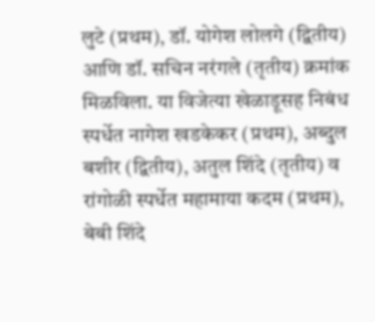लुटे (प्रथम), डॉ. योगेश लोलगे (द्वितीय) आणि डॉ. सचिन नरंगले (तृतीय) क्रमांक मिळविला. या विजेत्या खेळाडूसह निबंध स्पर्धेत नागेश खडकेकर (प्रथम), अब्दुल बशीर (द्वितीय), अतुल शिंदे (तृतीय) व रांगोळी स्पर्धेत महामाया कदम (प्रथम), बेबी शिंदे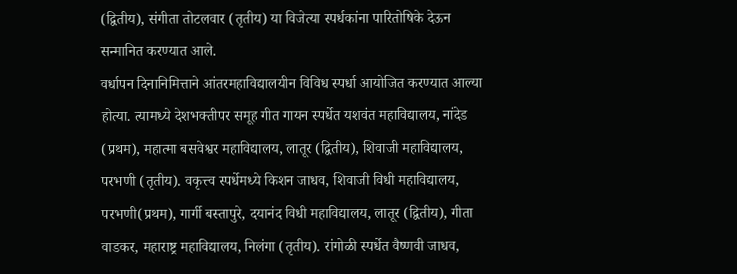(द्वितीय), संगीता तोटलवार (तृतीय) या विजेत्या स्पर्धकांना पारितोषिके देऊन सन्मानित करण्यात आले.
वर्धापन दिनानिमित्ताने आंतरमहाविद्यालयीन विविध स्पर्धा आयोजित करण्यात आल्या होत्या. त्यामध्ये देशभक्तीपर समूह गीत गायन स्पर्धेत यशवंत महाविद्यालय, नांदेड (प्रथम), महात्मा बसवेश्वर महाविद्यालय, लातूर (द्वितीय), शिवाजी महाविद्यालय, परभणी (तृतीय). वकृत्त्व स्पर्धेमध्ये किशन जाधव, शिवाजी विधी महाविद्यालय, परभणी(प्रथम), गार्गी बस्तापुरे, दयानंद विधी महाविद्यालय, लातूर (द्वितीय), गीता वाडकर, महाराष्ट्र महाविद्यालय, निलंगा (तृतीय). रांगोळी स्पर्धेत वैष्णवी जाधव,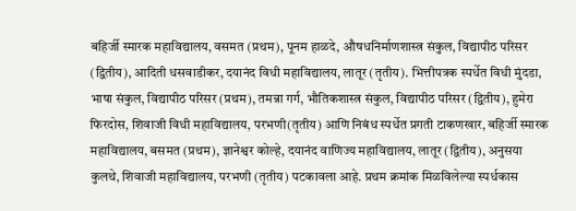बहिर्जी स्मारक महाविद्यालय, वसमत (प्रथम), पूनम हाळदे, औषधनिर्माणशास्त्र संकुल, विद्यापीठ परिसर (द्वितीय), आदिती धसवाडीकर, दयानंद विधी महाविद्यालय, लातूर (तृतीय). भित्तीपत्रक स्पर्धेत विधी मुंदडा, भाषा संकुल, विद्यापीठ परिसर (प्रथम), तमन्ना गर्ग, भौतिकशास्त्र संकुल, विद्यापीठ परिसर (द्वितीय), हुमेरा फिरदोस, शिवाजी विधी महाविद्यालय, परभणी(तृतीय) आणि निबंध स्पर्धेत प्रगती टाकणखार, बहिर्जी स्मारक महाविद्यालय, बसमत (प्रथम), ज्ञानेश्वर कोल्हे, दयानंद वाणिज्य महाविद्यालय, लातूर (द्वितीय), अनुसया कुलथे, शिवाजी महाविद्यालय, परभणी (तृतीय) पटकावला आहे. प्रथम क्रमांक मिळविलेल्या स्पर्धकास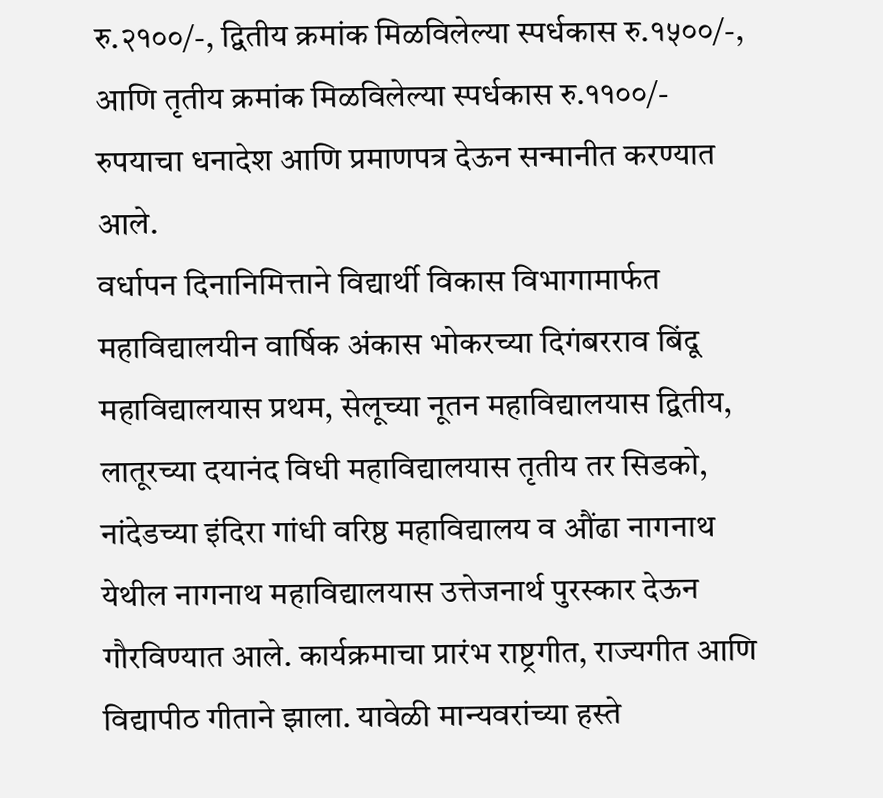रु.२१००/-, द्वितीय क्रमांक मिळविलेल्या स्पर्धकास रु.१५००/-, आणि तृतीय क्रमांक मिळविलेल्या स्पर्धकास रु.११००/- रुपयाचा धनादेश आणि प्रमाणपत्र देऊन सन्मानीत करण्यात आले.
वर्धापन दिनानिमित्ताने विद्यार्थी विकास विभागामार्फत महाविद्यालयीन वार्षिक अंकास भोकरच्या दिगंबरराव बिंदू महाविद्यालयास प्रथम, सेलूच्या नूतन महाविद्यालयास द्वितीय, लातूरच्या दयानंद विधी महाविद्यालयास तृतीय तर सिडको, नांदेडच्या इंदिरा गांधी वरिष्ठ महाविद्यालय व औंढा नागनाथ येथील नागनाथ महाविद्यालयास उत्तेजनार्थ पुरस्कार देऊन गौरविण्यात आले. कार्यक्रमाचा प्रारंभ राष्ट्रगीत, राज्यगीत आणि विद्यापीठ गीताने झाला. यावेळी मान्यवरांच्या हस्ते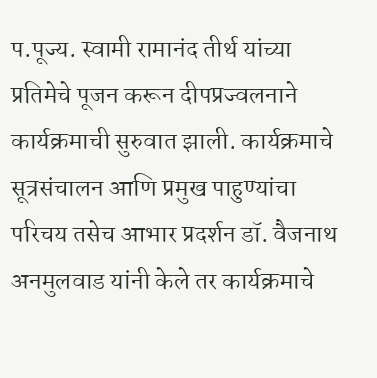प.पूज्य. स्वामी रामानंद तीर्थ यांच्या प्रतिमेचे पूजन करून दीपप्रज्वलनाने कार्यक्रमाची सुरुवात झाली. कार्यक्रमाचे सूत्रसंचालन आणि प्रमुख पाहुण्यांचा परिचय तसेच आभार प्रदर्शन डॉ. वैजनाथ अनमुलवाड यांनी केले तर कार्यक्रमाचे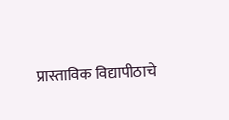प्रास्ताविक विद्यापीठाचे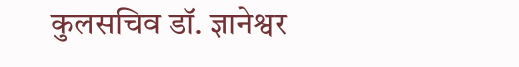कुलसचिव डॉ. ज्ञानेश्वर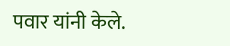पवार यांनी केले.